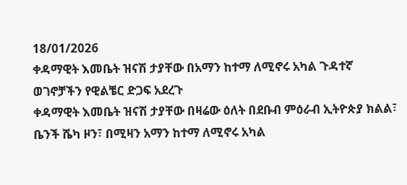18/01/2026
ቀዳማዊት እመቤት ዝናሽ ታያቸው በአማን ከተማ ለሚኖሩ አካል ጉዳተኛ ወገኖቻችን የዊልቼር ድጋፍ አደረጉ
ቀዳማዊት እመቤት ዝናሽ ታያቸው በዛሬው ዕለት በደቡብ ምዕራብ ኢትዮጵያ ክልል፣ ቤንች ሼካ ዞን፣ በሚዛን አማን ከተማ ለሚኖሩ አካል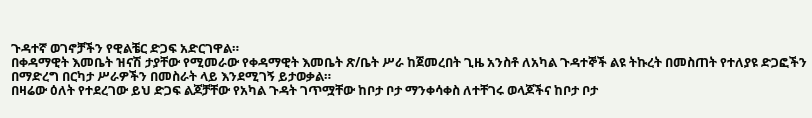ጉዳተኛ ወገኖቻችን የዊልቼር ድጋፍ አድርገዋል።
በቀዳማዊት እመቤት ዝናሽ ታያቸው የሚመራው የቀዳማዊት እመቤት ጽ/ቤት ሥራ ከጀመረበት ጊዜ አንስቶ ለአካል ጉዳተኞች ልዩ ትኩረት በመስጠት የተለያዩ ድጋፎችን በማድረግ በርካታ ሥራዎችን በመስራት ላይ እንደሚገኝ ይታወቃል።
በዛሬው ዕለት የተደረገው ይህ ድጋፍ ልጆቻቸው የአካል ጉዳት ገጥሟቸው ከቦታ ቦታ ማንቀሳቀስ ለተቸገሩ ወላጆችና ከቦታ ቦታ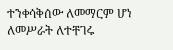ተንቀሳቅሰው ለመማርም ሆነ ለመሥራት ለተቸገሩ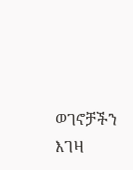ወገኖቻችን እገዛ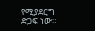የሚያደርግ ድጋፍ ነው።